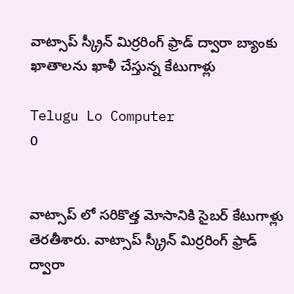వాట్సాప్ స్క్రీన్ మిర్రరింగ్ ఫ్రాడ్ ద్వారా బ్యాంకు ఖాతాలను ఖాళీ చేస్తున్న కేటుగాళ్లు

Telugu Lo Computer
0


వాట్సాప్ లో సరికొత్త మోసానికి సైబర్ కేటుగాళ్లు తెరతీశారు. వాట్సాప్ స్క్రీన్ మిర్రరింగ్ ఫ్రాడ్ ద్వారా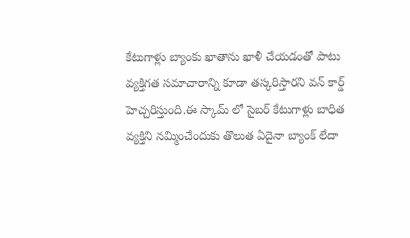కేటుగాళ్లు బ్యాంకు ఖాతాను ఖాళీ చేయడంతో పాటు వ్యక్తిగత సమాచారాన్ని కూడా తస్కరిస్తారని వన్ కార్డ్ హెచ్చరిస్తుంది.ఈ స్కామ్ లో సైబర్ కేటుగాళ్లు బాధిత వ్యక్తిని నమ్మించేందుకు తొలుత ఏదైనా బ్యాంక్ లేదా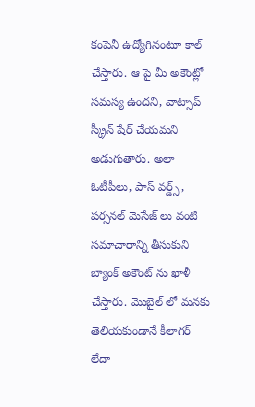కంపెనీ ఉద్యోగినంటూ కాల్ చేస్తారు. ఆ పై మీ అకౌంట్లో సమస్య ఉందని, వాట్సాప్ స్క్రీన్ షేర్ చేయమని అడుగుతారు. అలా ఓటీపీలు, పాస్ వర్డ్స్, పర్సనల్ మెసేజ్ లు వంటి సమాచారాన్ని తీసుకుని బ్యాంక్ అకౌంట్ ను ఖాళీ చేస్తారు. మొబైల్ లో మనకు తెలియకుండానే కీలాగర్ లేదా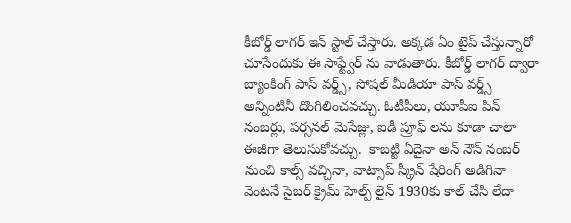కీబోర్డ్ లాగర్ ఇన్ స్టాల్ చేస్తారు. అక్కడ ఏం టైప్ చేస్తున్నారో చూసేందుకు ఈ సాఫ్ట్వేర్ ను వాడుతారు. కీబోర్డ్ లాగర్ ద్వారా బ్యాంకింగ్ పాస్ వర్డ్స్, సోషల్ మీడియా పాస్ వర్డ్స్ అన్నింటినీ దొంగిలించవచ్చు. ఓటీపీలు, యూపీఐ పిన్ నంబర్లు, పర్సనల్ మెసేజ్లు, ఐడీ ప్రూఫ్ లను కూడా చాలా ఈజీగా తెలుసుకోవచ్చు.  కాబట్టి ఏదైనా అన్ నౌన్ నంబర్ నుంచి కాల్స్ వచ్చినా, వాట్సాప్ స్క్రీన్ షేరింగ్ అడిగినా వెంటనే సైబర్ క్రైమ్ హెల్ప్ లైన్ 1930కు కాల్ చేసి లేదా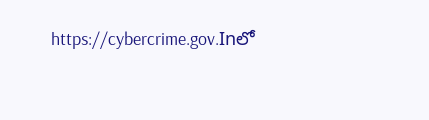https://cybercrime.gov.Inలో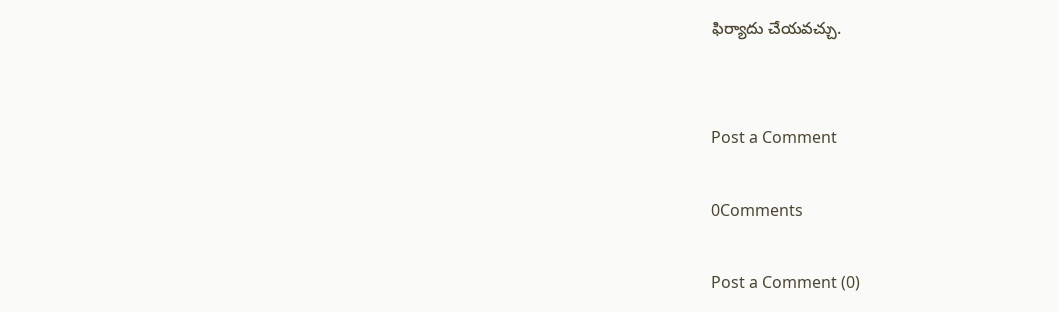ఫిర్యాదు చేయవచ్చు.


Post a Comment

0Comments

Post a Comment (0)